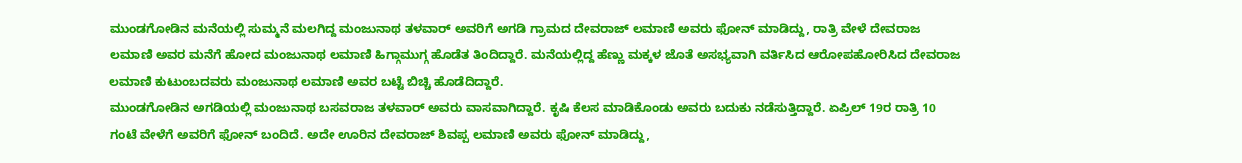ಮುಂಡಗೋಡಿನ ಮನೆಯಲ್ಲಿ ಸುಮ್ಮನೆ ಮಲಗಿದ್ದ ಮಂಜುನಾಥ ತಳವಾರ್ ಅವರಿಗೆ ಅಗಡಿ ಗ್ರಾಮದ ದೇವರಾಜ್ ಲಮಾಣಿ ಅವರು ಫೋನ್ ಮಾಡಿದ್ದು, ರಾತ್ರಿ ವೇಳೆ ದೇವರಾಜ ಲಮಾಣಿ ಅವರ ಮನೆಗೆ ಹೋದ ಮಂಜುನಾಥ ಲಮಾಣಿ ಹಿಗ್ಗಾಮುಗ್ಗ ಹೊಡೆತ ತಿಂದಿದ್ದಾರೆ. ಮನೆಯಲ್ಲಿದ್ದ ಹೆಣ್ಣು ಮಕ್ಕಳ ಜೊತೆ ಅಸಭ್ಯವಾಗಿ ವರ್ತಿಸಿದ ಆರೋಪಹೋರಿಸಿದ ದೇವರಾಜ ಲಮಾಣಿ ಕುಟುಂಬದವರು ಮಂಜುನಾಥ ಲಮಾಣಿ ಅವರ ಬಟ್ಟೆ ಬಿಚ್ಚಿ ಹೊಡೆದಿದ್ದಾರೆ.
ಮುಂಡಗೋಡಿನ ಅಗಡಿಯಲ್ಲಿ ಮಂಜುನಾಥ ಬಸವರಾಜ ತಳವಾರ್ ಅವರು ವಾಸವಾಗಿದ್ದಾರೆ. ಕೃಷಿ ಕೆಲಸ ಮಾಡಿಕೊಂಡು ಅವರು ಬದುಕು ನಡೆಸುತ್ತಿದ್ದಾರೆ. ಏಪ್ರಿಲ್ 19ರ ರಾತ್ರಿ 10 ಗಂಟೆ ವೇಳೆಗೆ ಅವರಿಗೆ ಫೋನ್ ಬಂದಿದೆ. ಅದೇ ಊರಿನ ದೇವರಾಜ್ ಶಿವಪ್ಪ ಲಮಾಣಿ ಅವರು ಫೋನ್ ಮಾಡಿದ್ದು,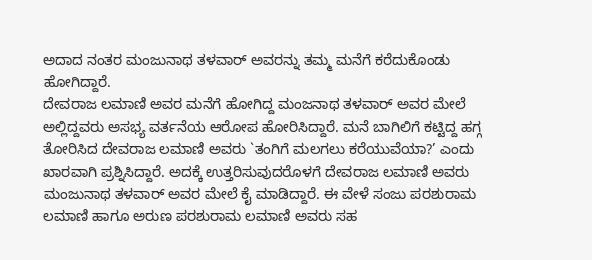ಅದಾದ ನಂತರ ಮಂಜುನಾಥ ತಳವಾರ್ ಅವರನ್ನು ತಮ್ಮ ಮನೆಗೆ ಕರೆದುಕೊಂಡು ಹೋಗಿದ್ದಾರೆ.
ದೇವರಾಜ ಲಮಾಣಿ ಅವರ ಮನೆಗೆ ಹೋಗಿದ್ದ ಮಂಜನಾಥ ತಳವಾರ್ ಅವರ ಮೇಲೆ ಅಲ್ಲಿದ್ದವರು ಅಸಭ್ಯ ವರ್ತನೆಯ ಆರೋಪ ಹೋರಿಸಿದ್ದಾರೆ. ಮನೆ ಬಾಗಿಲಿಗೆ ಕಟ್ಟಿದ್ದ ಹಗ್ಗ ತೋರಿಸಿದ ದೇವರಾಜ ಲಮಾಣಿ ಅವರು `ತಂಗಿಗೆ ಮಲಗಲು ಕರೆಯುವೆಯಾ?’ ಎಂದು ಖಾರವಾಗಿ ಪ್ರಶ್ನಿಸಿದ್ದಾರೆ. ಅದಕ್ಕೆ ಉತ್ತರಿಸುವುದರೊಳಗೆ ದೇವರಾಜ ಲಮಾಣಿ ಅವರು ಮಂಜುನಾಥ ತಳವಾರ್ ಅವರ ಮೇಲೆ ಕೈ ಮಾಡಿದ್ದಾರೆ. ಈ ವೇಳೆ ಸಂಜು ಪರಶುರಾಮ ಲಮಾಣಿ ಹಾಗೂ ಅರುಣ ಪರಶುರಾಮ ಲಮಾಣಿ ಅವರು ಸಹ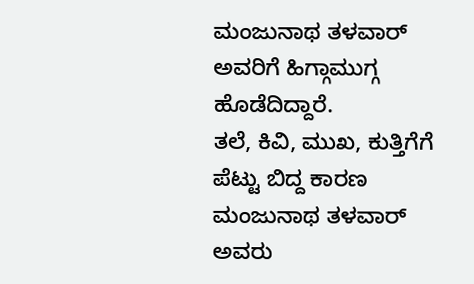ಮಂಜುನಾಥ ತಳವಾರ್ ಅವರಿಗೆ ಹಿಗ್ಗಾಮುಗ್ಗ ಹೊಡೆದಿದ್ದಾರೆ.
ತಲೆ, ಕಿವಿ, ಮುಖ, ಕುತ್ತಿಗೆಗೆ ಪೆಟ್ಟು ಬಿದ್ದ ಕಾರಣ ಮಂಜುನಾಥ ತಳವಾರ್ ಅವರು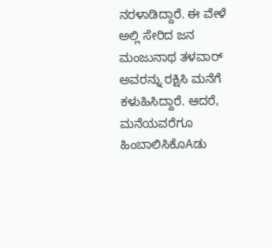ನರಳಾಡಿದ್ದಾರೆ. ಈ ವೇಳೆ ಅಲ್ಲಿ ಸೇರಿದ ಜನ ಮಂಜುನಾಥ ತಳವಾರ್ ಅವರನ್ನು ರಕ್ಷಿಸಿ ಮನೆಗೆ ಕಳುಹಿಸಿದ್ದಾರೆ. ಆದರೆ, ಮನೆಯವರೆಗೂ ಹಿಂಬಾಲಿಸಿಕೊAಡು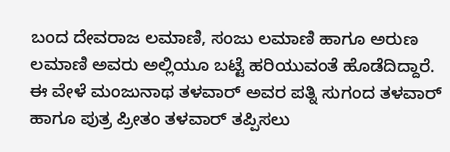ಬಂದ ದೇವರಾಜ ಲಮಾಣಿ, ಸಂಜು ಲಮಾಣಿ ಹಾಗೂ ಅರುಣ ಲಮಾಣಿ ಅವರು ಅಲ್ಲಿಯೂ ಬಟ್ಟೆ ಹರಿಯುವಂತೆ ಹೊಡೆದಿದ್ದಾರೆ. ಈ ವೇಳೆ ಮಂಜುನಾಥ ತಳವಾರ್ ಅವರ ಪತ್ನಿ ಸುಗಂದ ತಳವಾರ್ ಹಾಗೂ ಪುತ್ರ ಪ್ರೀತಂ ತಳವಾರ್ ತಪ್ಪಿಸಲು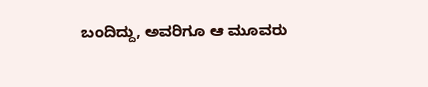ಬಂದಿದ್ದು, ಅವರಿಗೂ ಆ ಮೂವರು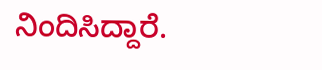ನಿಂದಿಸಿದ್ದಾರೆ.